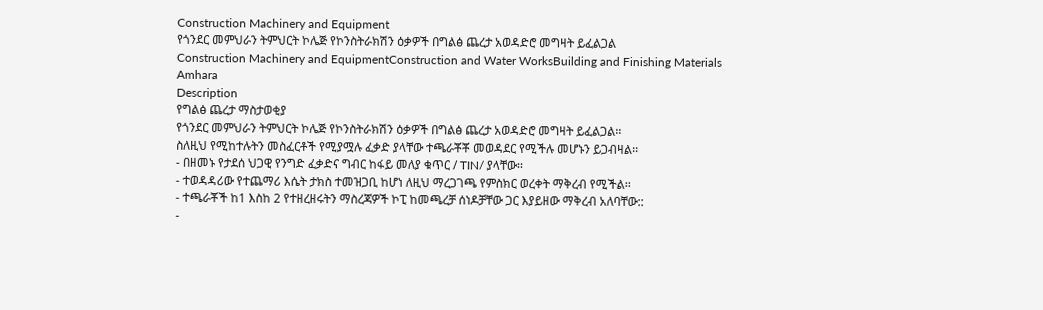Construction Machinery and Equipment
የጎንደር መምህራን ትምህርት ኮሌጅ የኮንስትራክሽን ዕቃዎች በግልፅ ጨረታ አወዳድሮ መግዛት ይፈልጋል
Construction Machinery and EquipmentConstruction and Water WorksBuilding and Finishing Materials
Amhara
Description
የግልፅ ጨረታ ማስታወቂያ
የጎንደር መምህራን ትምህርት ኮሌጅ የኮንስትራክሽን ዕቃዎች በግልፅ ጨረታ አወዳድሮ መግዛት ይፈልጋል፡፡
ስለዚህ የሚከተሉትን መስፈርቶች የሚያሟሉ ፈቃድ ያላቸው ተጫራቾቾ መወዳደር የሚችሉ መሆኑን ይጋብዛል፡፡
- በዘመኑ የታደሰ ህጋዊ የንግድ ፈቃድና ግብር ከፋይ መለያ ቁጥር / TIN/ ያላቸው፡፡
- ተወዳዳሪው የተጨማሪ እሴት ታክስ ተመዝጋቢ ከሆነ ለዚህ ማረጋገጫ የምስክር ወረቀት ማቅረብ የሚችል፡፡
- ተጫራቾች ከ1 እስከ 2 የተዘረዘሩትን ማስረጃዎች ኮፒ ከመጫረቻ ሰነዶቻቸው ጋር እያይዘው ማቅረብ አለባቸው::
-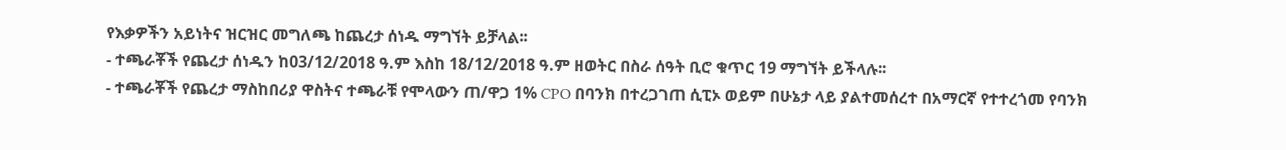የእቃዎችን አይነትና ዝርዝር መግለጫ ከጨረታ ሰነዱ ማግኘት ይቻላል፡፡
- ተጫራቾች የጨረታ ሰነዱን ከ03/12/2018 ዓ.ም እስከ 18/12/2018 ዓ.ም ዘወትር በስራ ሰዓት ቢሮ ቁጥር 19 ማግኘት ይችላሉ፡፡
- ተጫራቾች የጨረታ ማስከበሪያ ዋስትና ተጫራቹ የሞላውን ጠ/ዋጋ 1% CPO በባንክ በተረጋገጠ ሲፒኦ ወይም በሁኔታ ላይ ያልተመሰረተ በአማርኛ የተተረጎመ የባንክ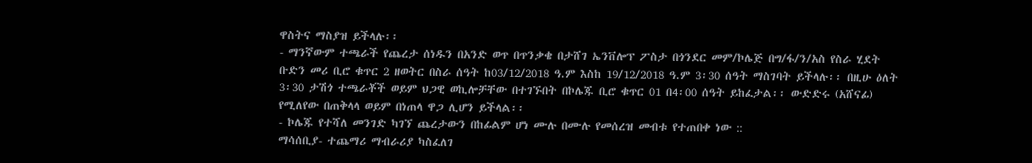ዋስትና ማስያዝ ይችላሉ፡፡
- ማንኛውም ተጫራች የጨረታ ሰነዱን በአንድ ወጥ በጥንቃቄ በታሸገ ኤንቨሎፕ ፖስታ በጎንደር መም/ኮሌጅ በግ/ፋ/ን/አስ የስራ ሂደት ቡድን መሪ ቢሮ ቁጥር 2 ዘወትር በስራ ሰዓት ከ03/12/2018 ዓ.ም እስከ 19/12/2018 ዓ.ም 3፡30 ሰዓት ማስገባት ይችላሉ፡፡ በዚሁ ዕለት 3፡30 ታሽጎ ተጫራቾች ወይም ህጋዊ ወኪሎቻቸው በተገኙበት በኮሌጁ ቢሮ ቁጥር 01 በ4፡00 ሰዓት ይከፈታል፡፡ ውድድሩ (አሸናፊ) የሚለየው በጠቅላላ ወይም በነጠላ ዋጋ ሊሆን ይችላል፡፡
- ኮሌጁ የተሻለ መንገድ ካገኘ ጨረታውን በከፊልም ሆነ ሙሉ በሙሉ የመሰረዝ መብቱ የተጠበቀ ነው ::
ማሳሰቢያ- ተጨማሪ ማብራሪያ ካስፈለገ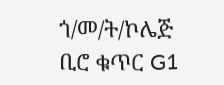ጎ/መ/ት/ኮሌጅ ቢሮ ቁጥር G1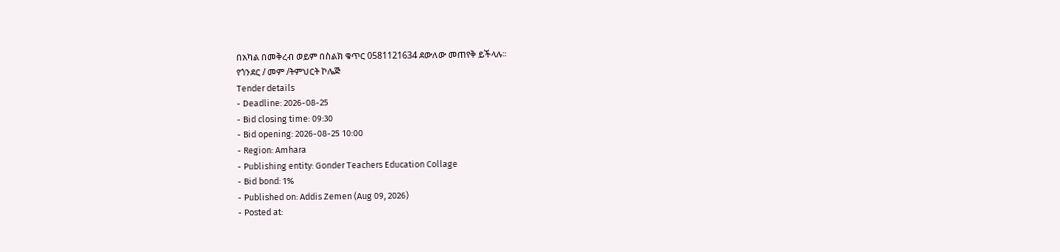በአካል በመቅረብ ወይም በስልክ ቁጥር 0581121634 ደውለው መጠየቅ ይችላሉ፡፡
የጎንደር / መም /ትምህርት ኮሌጅ
Tender details
- Deadline: 2026-08-25
- Bid closing time: 09:30
- Bid opening: 2026-08-25 10:00
- Region: Amhara
- Publishing entity: Gonder Teachers Education Collage
- Bid bond: 1%
- Published on: Addis Zemen (Aug 09, 2026)
- Posted at: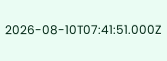2026-08-10T07:41:51.000Z